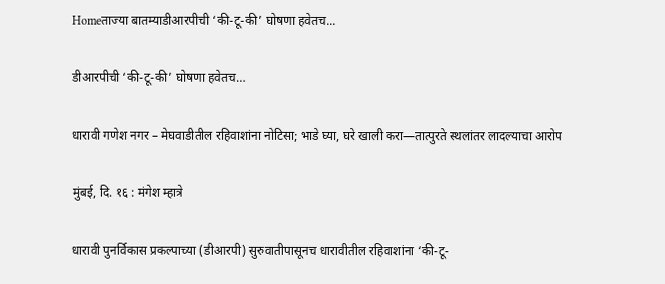Homeताज्या बातम्याडीआरपीची ‘की-टू-की’ घोषणा हवेतच...

डीआरपीची ‘की-टू-की’ घोषणा हवेतच…

धारावी गणेश नगर – मेघवाडीतील रहिवाशांना नोटिसा; भाडे घ्या, घरे खाली करा—तात्पुरते स्थलांतर लादल्याचा आरोप

मुंबई, दि. १६ : मंगेश म्हात्रे

धारावी पुनर्विकास प्रकल्पाच्या (डीआरपी) सुरुवातीपासूनच धारावीतील रहिवाशांना ‘की-टू-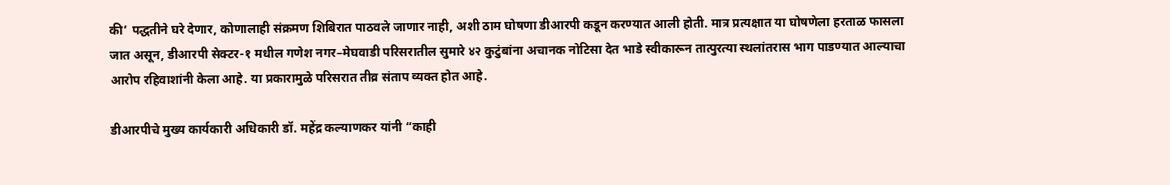की’ पद्धतीने घरे देणार, कोणालाही संक्रमण शिबिरात पाठवले जाणार नाही, अशी ठाम घोषणा डीआरपी कडून करण्यात आली होती. मात्र प्रत्यक्षात या घोषणेला हरताळ फासला जात असून, डीआरपी सेक्टर-१ मधील गणेश नगर–मेघवाडी परिसरातील सुमारे ४२ कुटुंबांना अचानक नोटिसा देत भाडे स्वीकारून तात्पुरत्या स्थलांतरास भाग पाडण्यात आल्याचा आरोप रहिवाशांनी केला आहे. या प्रकारामुळे परिसरात तीव्र संताप व्यक्त होत आहे.

डीआरपीचे मुख्य कार्यकारी अधिकारी डॉ. महेंद्र कल्याणकर यांनी “काही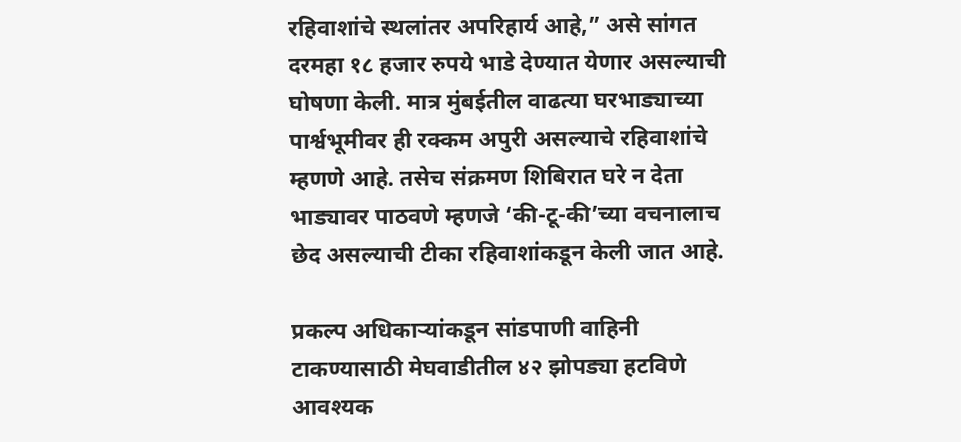रहिवाशांचे स्थलांतर अपरिहार्य आहे,” असे सांगत दरमहा १८ हजार रुपये भाडे देण्यात येणार असल्याची घोषणा केली. मात्र मुंबईतील वाढत्या घरभाड्याच्या पार्श्वभूमीवर ही रक्कम अपुरी असल्याचे रहिवाशांचे म्हणणे आहे. तसेच संक्रमण शिबिरात घरे न देता भाड्यावर पाठवणे म्हणजे ‘की-टू-की’च्या वचनालाच छेद असल्याची टीका रहिवाशांकडून केली जात आहे.

प्रकल्प अधिकाऱ्यांकडून सांडपाणी वाहिनी टाकण्यासाठी मेघवाडीतील ४२ झोपड्या हटविणे आवश्यक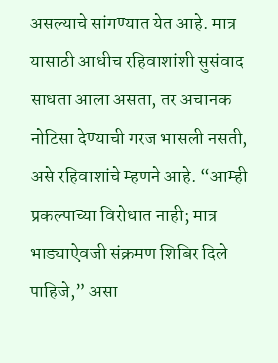असल्याचे सांगण्यात येत आहे. मात्र यासाठी आधीच रहिवाशांशी सुसंवाद साधता आला असता, तर अचानक नोटिसा देण्याची गरज भासली नसती, असे रहिवाशांचे म्हणने आहे. “आम्ही प्रकल्पाच्या विरोधात नाही; मात्र भाड्याऐवजी संक्रमण शिबिर दिले पाहिजे,” असा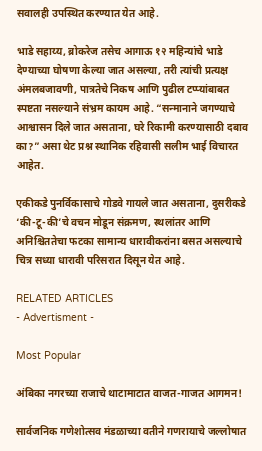सवालही उपस्थित करण्यात येत आहे.

भाडे सहाय्य, ब्रोकरेज तसेच आगाऊ १२ महिन्यांचे भाडे देण्याच्या घोषणा केल्या जात असल्या, तरी त्यांची प्रत्यक्ष अंमलबजावणी, पात्रतेचे निकष आणि पुढील टप्प्यांबाबत स्पष्टता नसल्याने संभ्रम कायम आहे. “सन्मानाने जगण्याचे आश्वासन दिले जात असताना, घरे रिकामी करण्यासाठी दबाव का?” असा थेट प्रश्न स्थानिक रहिवासी सलीम भाई विचारत आहेत.

एकीकडे पुनर्विकासाचे गोडवे गायले जात असताना, दुसरीकडे ‘की-टू-की’चे वचन मोडून संक्रमण, स्थलांतर आणि अनिश्चिततेचा फटका सामान्य धारावीकरांना बसत असल्याचे चित्र सध्या धारावी परिसरात दिसून येत आहे.

RELATED ARTICLES
- Advertisment -

Most Popular

अंबिका नगरच्या राजाचे थाटामाटात वाजत-गाजत आगमन!

सार्वजनिक गणेशोत्सव मंडळाच्या वतीने गणरायाचे जल्लोषात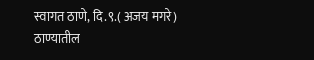स्वागत ठाणे, दि.९.( अजय मगरे) ठाण्यातील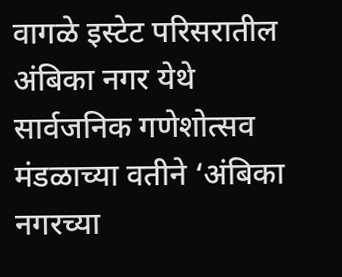वागळे इस्टेट परिसरातील अंबिका नगर येथे सार्वजनिक गणेशोत्सव मंडळाच्या वतीने ‘अंबिका नगरच्या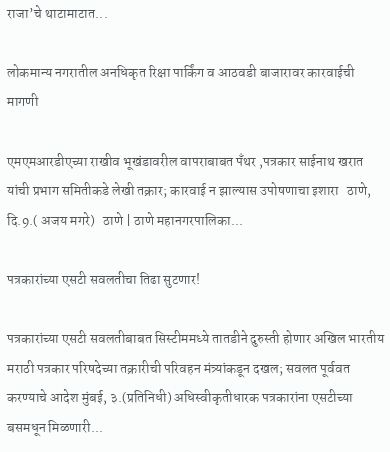राजा’चे थाटामाटात...

लोकमान्य नगरातील अनधिकृत रिक्षा पार्किंग व आठवडी बाजारावर कारवाईची मागणी

एमएमआरडीएच्या राखीव भूखंडावरील वापराबाबत पँथर ,पत्रकार साईनाथ खरात यांची प्रभाग समितीकडे लेखी तक्रार; कारवाई न झाल्यास उपोषणाचा इशारा   ठाणे, दि.9.( अजय मगरे)   ठाणे | ठाणे महानगरपालिका...

पत्रकारांच्या एसटी सवलतीचा तिढा सुटणार!

पत्रकारांच्या एसटी सवलतीबाबत सिस्टीममध्ये तातडीने दुरुस्ती होणार अखिल भारतीय मराठी पत्रकार परिषदेच्या तक्रारीची परिवहन मंत्र्यांकडून दखल; सवलत पूर्ववत करण्याचे आदेश मुंबई, ३.(प्रतिनिधी) अधिस्वीकृतीधारक पत्रकारांना एसटीच्या बसमधून मिळणारी...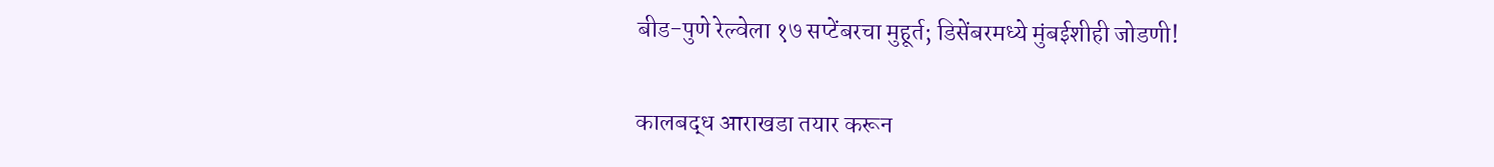बीड-पुणे रेल्वेला १७ सप्टेंबरचा मुहूर्त; डिसेंबरमध्ये मुंबईशीही जोडणी!

कालबद्ध आराखडा तयार करून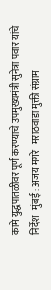कामे युद्धपातळीवर पूर्ण करण्याचे उपमुख्यमंत्री सुनेत्रा पवार यांचे निर्देश   मुंबई : अजय मगरे   मराठवाडा मुक्ती संग्राम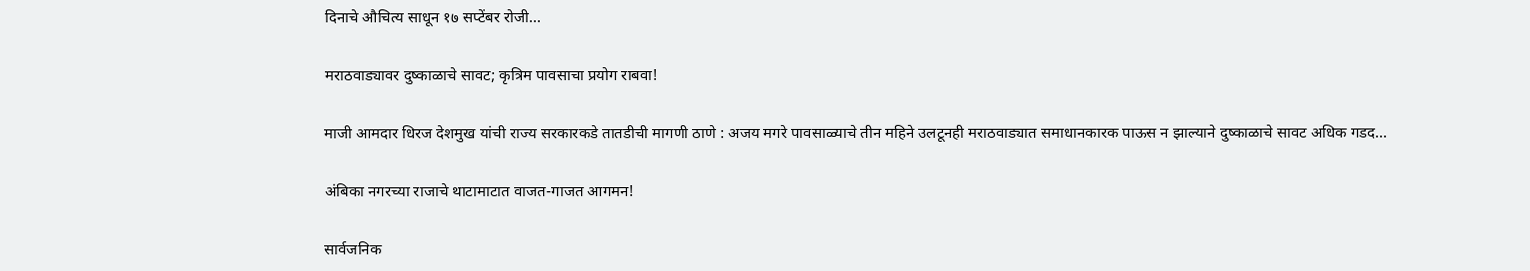दिनाचे औचित्य साधून १७ सप्टेंबर रोजी...

मराठवाड्यावर दुष्काळाचे सावट; कृत्रिम पावसाचा प्रयोग राबवा!

माजी आमदार धिरज देशमुख यांची राज्य सरकारकडे तातडीची मागणी ठाणे : अजय मगरे पावसाळ्याचे तीन महिने उलटूनही मराठवाड्यात समाधानकारक पाऊस न झाल्याने दुष्काळाचे सावट अधिक गडद...

अंबिका नगरच्या राजाचे थाटामाटात वाजत-गाजत आगमन!

सार्वजनिक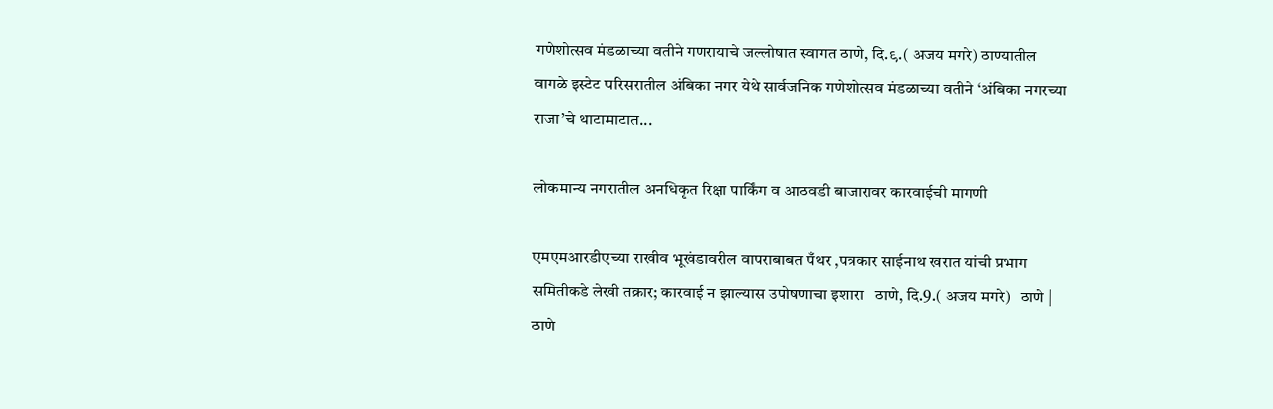गणेशोत्सव मंडळाच्या वतीने गणरायाचे जल्लोषात स्वागत ठाणे, दि.९.( अजय मगरे) ठाण्यातील वागळे इस्टेट परिसरातील अंबिका नगर येथे सार्वजनिक गणेशोत्सव मंडळाच्या वतीने ‘अंबिका नगरच्या राजा’चे थाटामाटात...

लोकमान्य नगरातील अनधिकृत रिक्षा पार्किंग व आठवडी बाजारावर कारवाईची मागणी

एमएमआरडीएच्या राखीव भूखंडावरील वापराबाबत पँथर ,पत्रकार साईनाथ खरात यांची प्रभाग समितीकडे लेखी तक्रार; कारवाई न झाल्यास उपोषणाचा इशारा   ठाणे, दि.9.( अजय मगरे)   ठाणे | ठाणे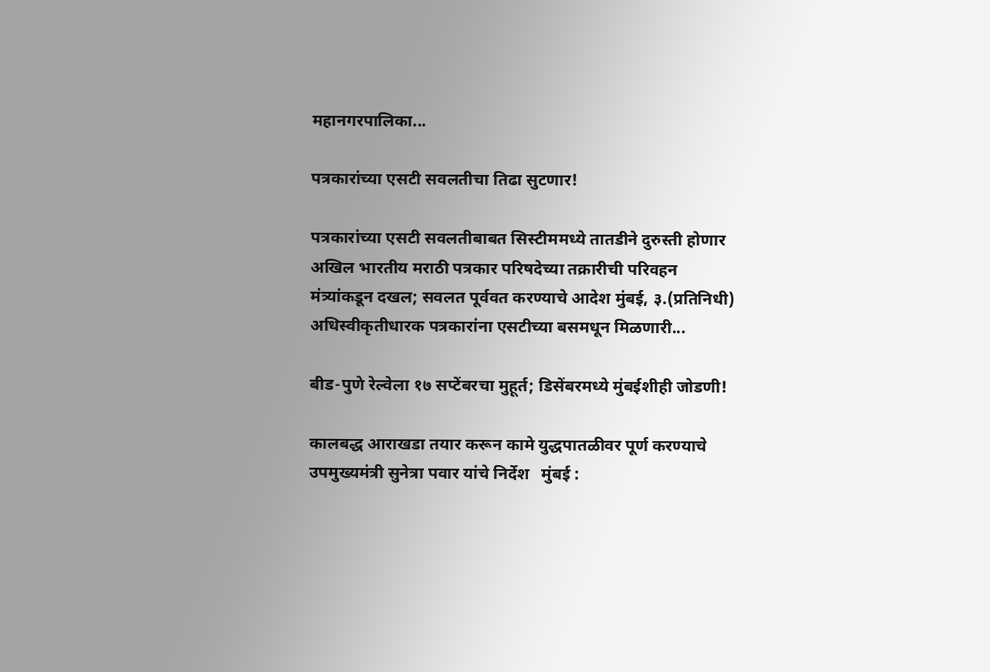महानगरपालिका...

पत्रकारांच्या एसटी सवलतीचा तिढा सुटणार!

पत्रकारांच्या एसटी सवलतीबाबत सिस्टीममध्ये तातडीने दुरुस्ती होणार अखिल भारतीय मराठी पत्रकार परिषदेच्या तक्रारीची परिवहन मंत्र्यांकडून दखल; सवलत पूर्ववत करण्याचे आदेश मुंबई, ३.(प्रतिनिधी) अधिस्वीकृतीधारक पत्रकारांना एसटीच्या बसमधून मिळणारी...

बीड-पुणे रेल्वेला १७ सप्टेंबरचा मुहूर्त; डिसेंबरमध्ये मुंबईशीही जोडणी!

कालबद्ध आराखडा तयार करून कामे युद्धपातळीवर पूर्ण करण्याचे उपमुख्यमंत्री सुनेत्रा पवार यांचे निर्देश   मुंबई :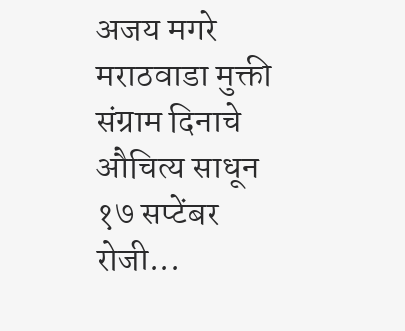अजय मगरे   मराठवाडा मुक्ती संग्राम दिनाचे औचित्य साधून १७ सप्टेंबर रोजी...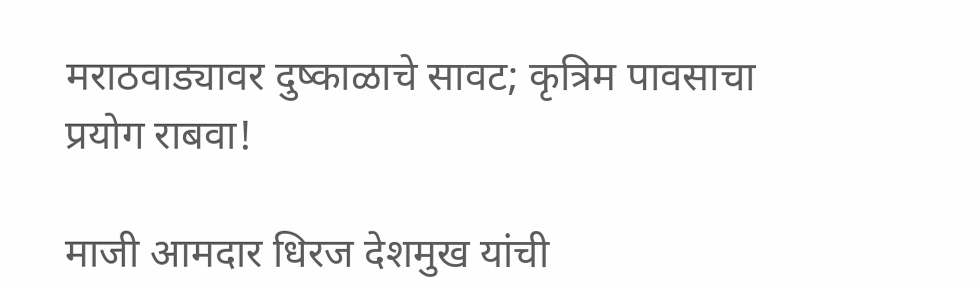मराठवाड्यावर दुष्काळाचे सावट; कृत्रिम पावसाचा प्रयोग राबवा!

माजी आमदार धिरज देशमुख यांची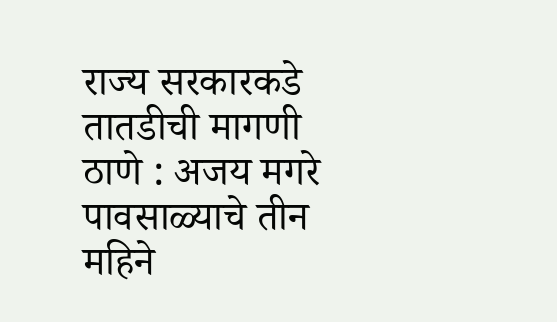राज्य सरकारकडे तातडीची मागणी ठाणे : अजय मगरे पावसाळ्याचे तीन महिने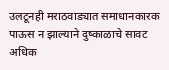उलटूनही मराठवाड्यात समाधानकारक पाऊस न झाल्याने दुष्काळाचे सावट अधिक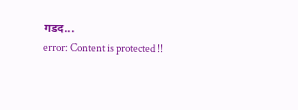गडद...
error: Content is protected !!